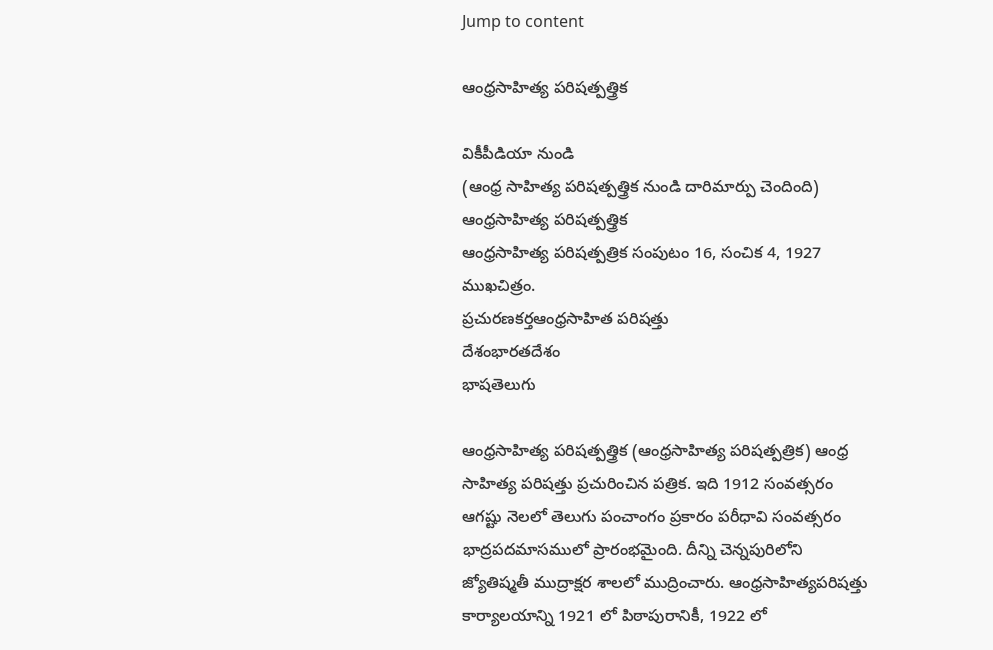Jump to content

ఆంధ్రసాహిత్య పరిషత్పత్త్రిక

వికీపీడియా నుండి
(ఆంధ్ర సాహిత్య పరిషత్పత్త్రిక నుండి దారిమార్పు చెందింది)
ఆంధ్రసాహిత్య పరిషత్పత్త్రిక
ఆంధ్రసాహిత్య పరిషత్పత్రిక సంపుటం 16, సంచిక 4, 1927 ముఖచిత్రం.
ప్రచురణకర్తఆంధ్రసాహిత పరిషత్తు
దేశంభారతదేశం
భాషతెలుగు

ఆంధ్రసాహిత్య పరిషత్పత్త్రిక (ఆంధ్రసాహిత్య పరిషత్పత్రిక) ఆంధ్ర సాహిత్య పరిషత్తు ప్రచురించిన పత్రిక. ఇది 1912 సంవత్సరం ఆగష్టు నెలలో తెలుగు పంచాంగం ప్రకారం పరీధావి సంవత్సరం భాద్రపదమాసములో ప్రారంభమైంది. దీన్ని చెన్నపురిలోని జ్యోతిష్మతీ ముద్రాక్షర శాలలో ముద్రించారు. ఆంధ్రసాహిత్యపరిషత్తు కార్యాలయాన్ని 1921 లో పిఠాపురానికీ, 1922 లో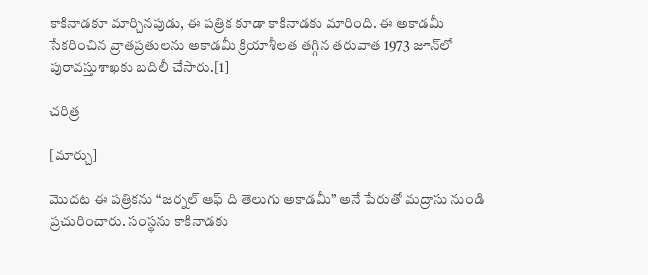కాకినాడకూ మార్చినపుడు, ఈ పత్రిక కూడా కాకినాడకు మారింది. ఈ అకాడమీ సేకరించిన వ్రాతప్రతులను అకాడమీ క్రియాశీలత తగ్గిన తరువాత 1973 జూన్‌లో పురావస్తుశాఖకు బదిలీ చేసారు.[1]

చరిత్ర

[మార్చు]

మొదట ఈ పత్రికను “జర్నల్‌ ఆఫ్‌ ది తెలుగు అకాడమీ” అనే పేరుతో మద్రాసు నుండి ప్రచురించారు. సంస్థను కాకినాడకు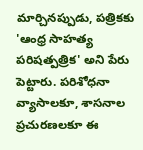మార్చినప్పుడు, పత్రికకు 'ఆంధ్ర సాహత్య పరిషత్పత్రిక' అని పేరు పెట్టారు. పరిశోధనా వ్యాసాలకూ, శాసనాల ప్రచురణలకూ ఈ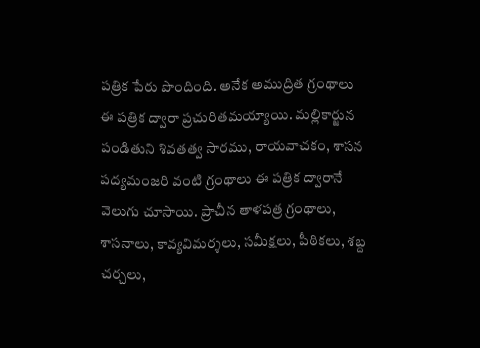పత్రిక పేరు పొందింది. అనేక అముద్రిత గ్రంథాలు ఈ పత్రిక ద్వారా ప్రచురితమయ్యాయి. మల్లికార్జున పండితుని శివతత్వ సారము, రాయవాచకం, శాసన పద్యమంజరి వంటి గ్రంథాలు ఈ పత్రిక ద్వారానే వెలుగు చూసాయి. ప్రాచీన తాళపత్ర గ్రంథాలు, శాసనాలు, కావ్యవిమర్శలు, సమీక్షలు, పీఠికలు, శబ్ద చర్చలు,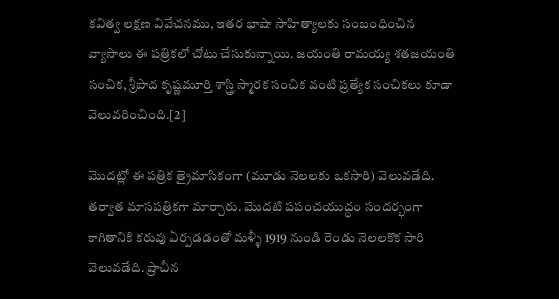కవిత్వ లక్షణ వివేచనము, ఇతర భాషా సాహిత్యాలకు సంబంధించిన వ్యాసాలు ఈ పత్రికలో చోటు చేసుకున్నాయి. జయంతి రామయ్య శతజయంతి సంచిక, శ్రీపాద కృష్ణమూర్తి శాస్త్రి స్మారక సంచిక వంటి ప్రత్యేక సంచికలు కూడా వెలువరించింది.[2]

మొదట్లో ఈ పత్రిక త్రైమాసికంగా (మూడు నెలలకు ఒకసారి) వెలువడేది. తర్వాత మాసపత్రికగా మార్చారు. మొదటి పపంచయుద్ధం సందర్భంగా కాగితానికి కరువు ఏర్పడడంతో మళ్ళీ 1919 నుండి రెండు నెలలకొక సారి వెలువడేది. ప్రాచీన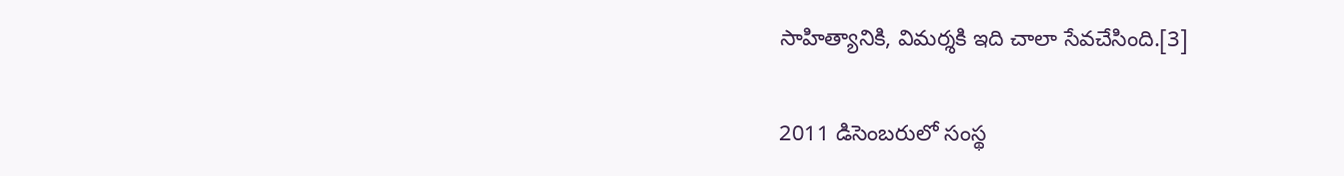సాహిత్యానికి, విమర్శకి ఇది చాలా సేవచేసింది.[3]

2011 డిసెంబరులో సంస్థ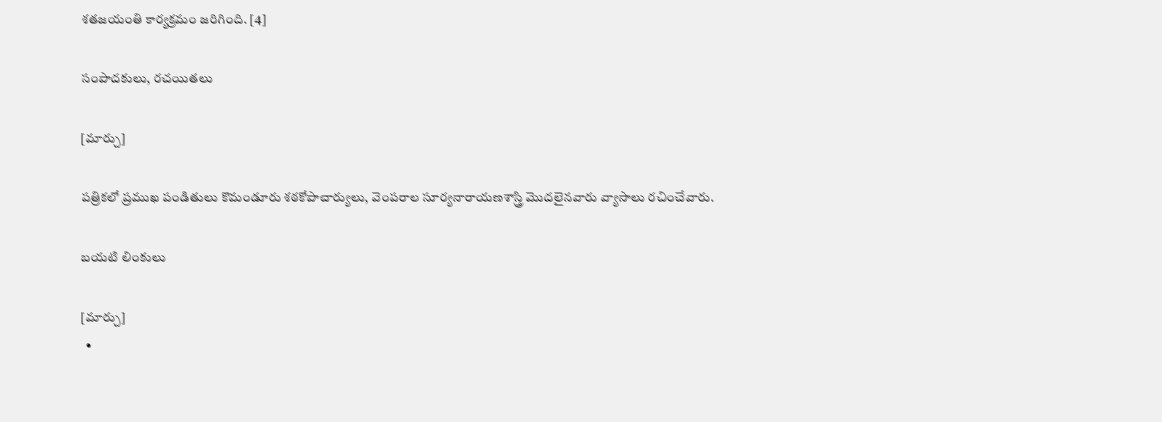శతజయంతి కార్యక్రమం జరిగింది. [4]

సంపాదకులు, రచయితలు

[మార్చు]

పత్రికలో ప్రముఖ పండితులు కొమండూరు శఠకోపాచార్యులు, వెంపరాల సూర్యనారాయణశాస్త్రి మొదలైనవారు వ్యాసాలు రచించేవారు.

బయటి లింకులు

[మార్చు]
  •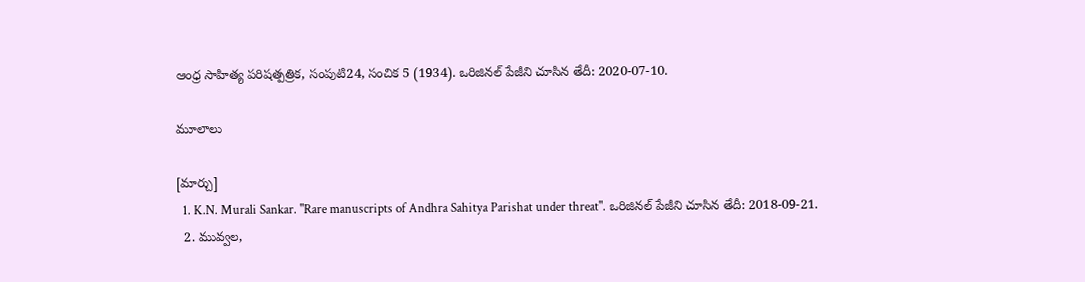ఆంధ్ర సాహిత్య పరిషత్పత్రిక, సంపుటి24, సంచిక 5 (1934). ఒరిజినల్ పేజీని చూసిన తేదీ: 2020-07-10.

మూలాలు

[మార్చు]
  1. K.N. Murali Sankar. "Rare manuscripts of Andhra Sahitya Parishat under threat". ఒరిజినల్ పేజీని చూసిన తేదీ: 2018-09-21.
  2. మువ్వల,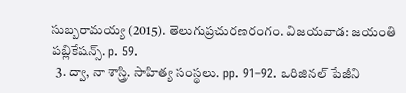సుబ్బరామయ్య (2015). తెలుగుప్రచురణరంగం. విజయవాడ: జయంతి పబ్లికేషన్స్. p. 59.
  3. ద్వా, నా శాస్త్రి. సాహిత్య సంస్థలు. pp. 91–92. ఒరిజినల్ పేజీని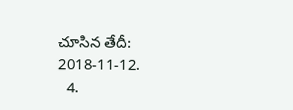చూసిన తేదీ: 2018-11-12.
  4.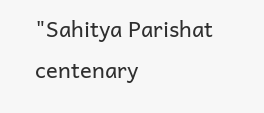"Sahitya Parishat centenary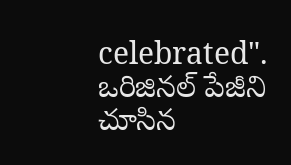celebrated". ఒరిజినల్ పేజీని చూసిన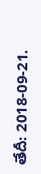తేదీ: 2018-09-21.